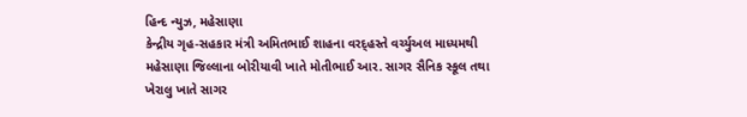હિન્દ ન્યુઝ, મહેસાણા
કેન્દ્રીય ગૃહ-સહકાર મંત્રી અમિતભાઈ શાહના વરદ્હસ્તે વર્ચ્યુઅલ માધ્યમથી મહેસાણા જિલ્લાના બોરીયાવી ખાતે મોતીભાઈ આર. સાગર સૈનિક સ્કૂલ તથા ખેરાલુ ખાતે સાગર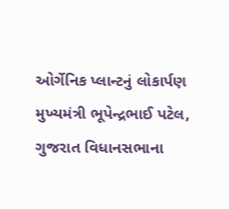ઓર્ગેનિક પ્લાન્ટનું લોકાર્પણ મુખ્યમંત્રી ભૂપેન્દ્રભાઈ પટેલ, ગુજરાત વિધાનસભાના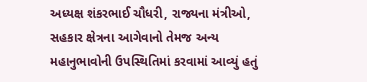અધ્યક્ષ શંકરભાઈ ચૌધરી, રાજ્યના મંત્રીઓ, સહકાર ક્ષેત્રના આગેવાનો તેમજ અન્ય મહાનુભાવોની ઉપસ્થિતિમાં કરવામાં આવ્યું હતું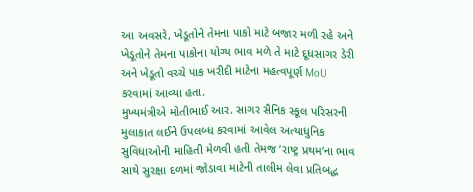આ અવસરે, ખેડૂતોને તેમના પાકો માટે બજાર મળી રહે અને ખેડૂતોને તેમના પાકોના યોગ્ય ભાવ મળે તે માટે દૂધસાગર ડેરી અને ખેડૂતો વચ્ચે પાક ખરીદી માટેના મહત્વપૂર્ણ MoU કરવામાં આવ્યા હતા.
મુખ્યમંત્રીએ મોતીભાઈ આર. સાગર સૈનિક સ્કૂલ પરિસરની મુલાકાત લઈને ઉપલબ્ધ કરવામાં આવેલ અત્યાધુનિક સુવિધાઓની માહિતી મેળવી હતી તેમજ ’રાષ્ટ્ર પ્રથમ’ના ભાવ સાથે સુરક્ષા દળમાં જોડાવા માટેની તાલીમ લેવા પ્રતિબદ્ધ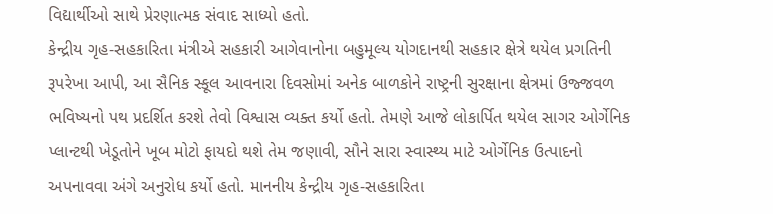વિદ્યાર્થીઓ સાથે પ્રેરણાત્મક સંવાદ સાધ્યો હતો.
કેન્દ્રીય ગૃહ-સહકારિતા મંત્રીએ સહકારી આગેવાનોના બહુમૂલ્ય યોગદાનથી સહકાર ક્ષેત્રે થયેલ પ્રગતિની રૂપરેખા આપી, આ સૈનિક સ્કૂલ આવનારા દિવસોમાં અનેક બાળકોને રાષ્ટ્રની સુરક્ષાના ક્ષેત્રમાં ઉજ્જવળ ભવિષ્યનો પથ પ્રદર્શિત કરશે તેવો વિશ્વાસ વ્યક્ત કર્યો હતો. તેમણે આજે લોકાર્પિત થયેલ સાગર ઓર્ગેનિક પ્લાન્ટથી ખેડૂતોને ખૂબ મોટો ફાયદો થશે તેમ જણાવી, સૌને સારા સ્વાસ્થ્ય માટે ઓર્ગેનિક ઉત્પાદનો અપનાવવા અંગે અનુરોધ કર્યો હતો. માનનીય કેન્દ્રીય ગૃહ-સહકારિતા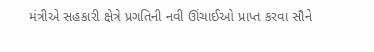મંત્રીએ સહકારી ક્ષેત્રે પ્રગતિની નવી ઊંચાઈઓ પ્રાપ્ત કરવા સૌને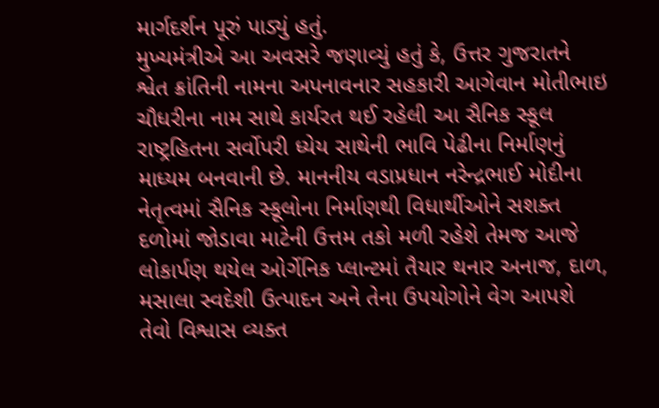માર્ગદર્શન પૂરું પાડ્યું હતું.
મુખ્યમંત્રીએ આ અવસરે જણાવ્યું હતું કે, ઉત્તર ગુજરાતને શ્વેત ક્રાંતિની નામના અપનાવનાર સહકારી આગેવાન મોતીભાઇ ચૌધરીના નામ સાથે કાર્યરત થઈ રહેલી આ સૈનિક સ્કૂલ રાષ્ટ્રહિતના સર્વોપરી ધ્યેય સાથેની ભાવિ પેઢીના નિર્માણનું માધ્યમ બનવાની છે. માનનીય વડાપ્રધાન નરેન્દ્રભાઈ મોદીના નેતૃત્વમાં સૈનિક સ્કૂલોના નિર્માણથી વિધાર્થીઓને સશક્ત દળોમાં જોડાવા માટેની ઉત્તમ તકો મળી રહેશે તેમજ આજે લોકાર્પણ થયેલ ઓર્ગેનિક પ્લાન્ટમાં તૈયાર થનાર અનાજ, દાળ, મસાલા સ્વદેશી ઉત્પાદન અને તેના ઉપયોગોને વેગ આપશે તેવો વિશ્વાસ વ્યક્ત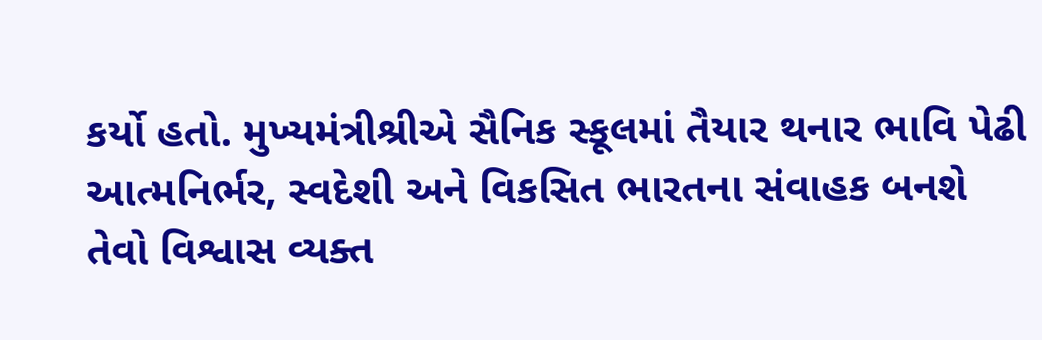કર્યો હતો. મુખ્યમંત્રીશ્રીએ સૈનિક સ્કૂલમાં તૈયાર થનાર ભાવિ પેઢી આત્મનિર્ભર, સ્વદેશી અને વિકસિત ભારતના સંવાહક બનશે તેવો વિશ્વાસ વ્યક્ત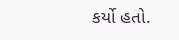કર્યો હતો.